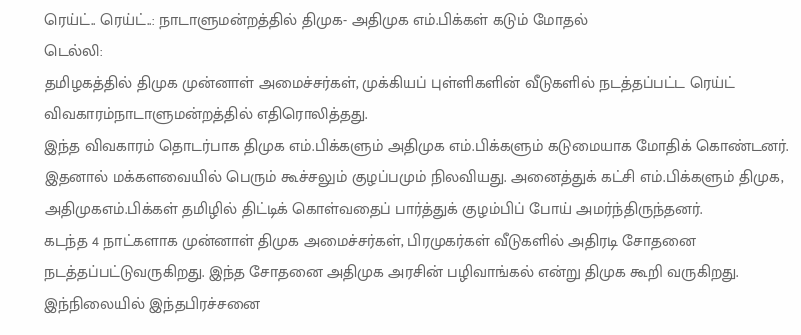ரெய்ட்.. ரெய்ட்..: நாடாளுமன்றத்தில் திமுக- அதிமுக எம்.பிக்கள் கடும் மோதல்
டெல்லி:
தமிழகத்தில் திமுக முன்னாள் அமைச்சர்கள், முக்கியப் புள்ளிகளின் வீடுகளில் நடத்தப்பட்ட ரெய்ட் விவகாரம்நாடாளுமன்றத்தில் எதிரொலித்தது.
இந்த விவகாரம் தொடர்பாக திமுக எம்.பிக்களும் அதிமுக எம்.பிக்களும் கடுமையாக மோதிக் கொண்டனர்.
இதனால் மக்களவையில் பெரும் கூச்சலும் குழப்பமும் நிலவியது. அனைத்துக் கட்சி எம்.பிக்களும் திமுக, அதிமுகஎம்.பிக்கள் தமிழில் திட்டிக் கொள்வதைப் பார்த்துக் குழம்பிப் போய் அமர்ந்திருந்தனர்.
கடந்த 4 நாட்களாக முன்னாள் திமுக அமைச்சர்கள், பிரமுகர்கள் வீடுகளில் அதிரடி சோதனை நடத்தப்பட்டுவருகிறது. இந்த சோதனை அதிமுக அரசின் பழிவாங்கல் என்று திமுக கூறி வருகிறது. இந்நிலையில் இந்தபிரச்சனை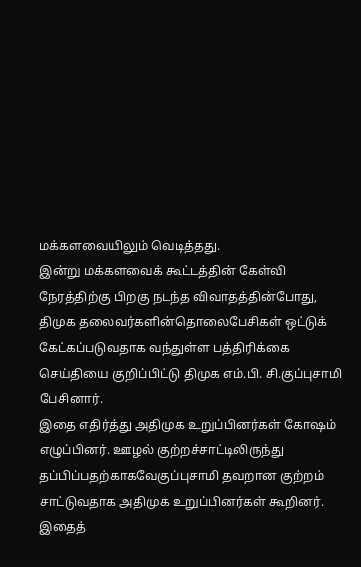மக்களவையிலும் வெடித்தது.
இன்று மக்களவைக் கூட்டத்தின் கேள்வி நேரத்திற்கு பிறகு நடந்த விவாதத்தின்போது, திமுக தலைவர்களின்தொலைபேசிகள் ஒட்டுக் கேட்கப்படுவதாக வந்துள்ள பத்திரிக்கை செய்தியை குறிப்பிட்டு திமுக எம்.பி. சி.குப்புசாமி பேசினார்.
இதை எதிர்த்து அதிமுக உறுப்பினர்கள் கோஷம் எழுப்பினர். ஊழல் குற்றச்சாட்டிலிருந்து தப்பிப்பதற்காகவேகுப்புசாமி தவறான குற்றம் சாட்டுவதாக அதிமுக உறுப்பினர்கள் கூறினர்.
இதைத்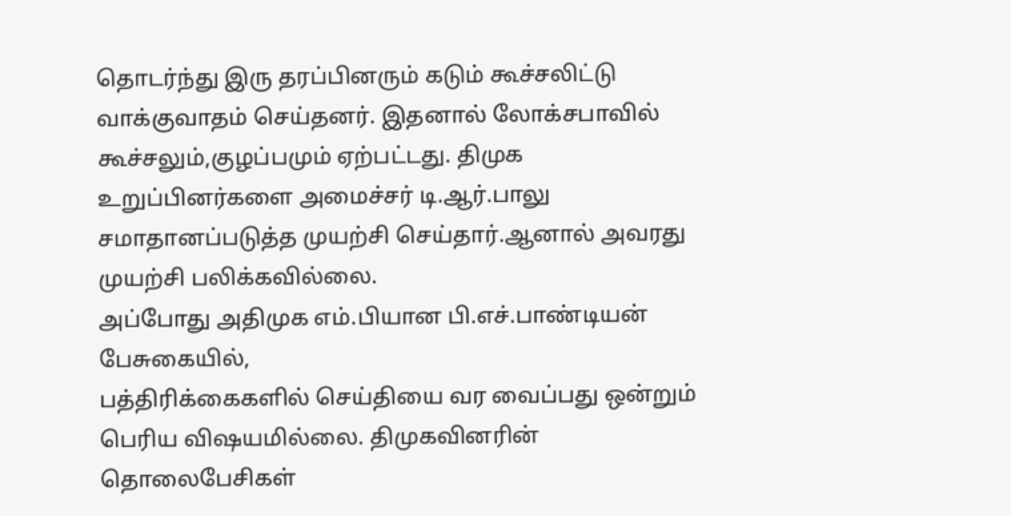தொடர்ந்து இரு தரப்பினரும் கடும் கூச்சலிட்டு வாக்குவாதம் செய்தனர். இதனால் லோக்சபாவில் கூச்சலும்,குழப்பமும் ஏற்பட்டது. திமுக உறுப்பினர்களை அமைச்சர் டி.ஆர்.பாலு சமாதானப்படுத்த முயற்சி செய்தார்.ஆனால் அவரது முயற்சி பலிக்கவில்லை.
அப்போது அதிமுக எம்.பியான பி.எச்.பாண்டியன் பேசுகையில்,
பத்திரிக்கைகளில் செய்தியை வர வைப்பது ஒன்றும் பெரிய விஷயமில்லை. திமுகவினரின் தொலைபேசிகள்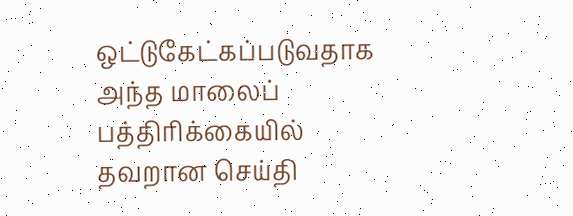ஒட்டுகேட்கப்படுவதாக அந்த மாலைப் பத்திரிக்கையில் தவறான செய்தி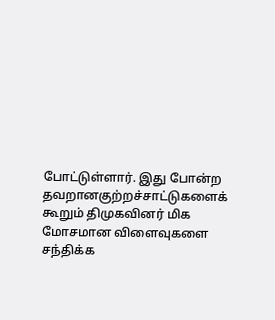போட்டுள்ளார். இது போன்ற தவறானகுற்றச்சாட்டுகளைக் கூறும் திமுகவினர் மிக மோசமான விளைவுகளை சந்திக்க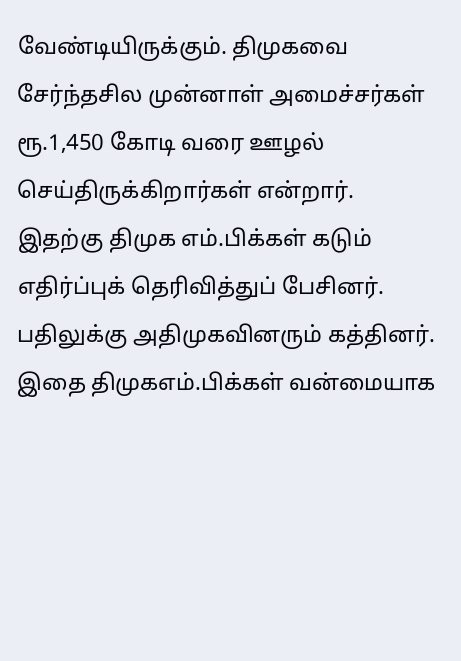வேண்டியிருக்கும். திமுகவை சேர்ந்தசில முன்னாள் அமைச்சர்கள் ரூ.1,450 கோடி வரை ஊழல் செய்திருக்கிறார்கள் என்றார்.
இதற்கு திமுக எம்.பிக்கள் கடும் எதிர்ப்புக் தெரிவித்துப் பேசினர். பதிலுக்கு அதிமுகவினரும் கத்தினர். இதை திமுகஎம்.பிக்கள் வன்மையாக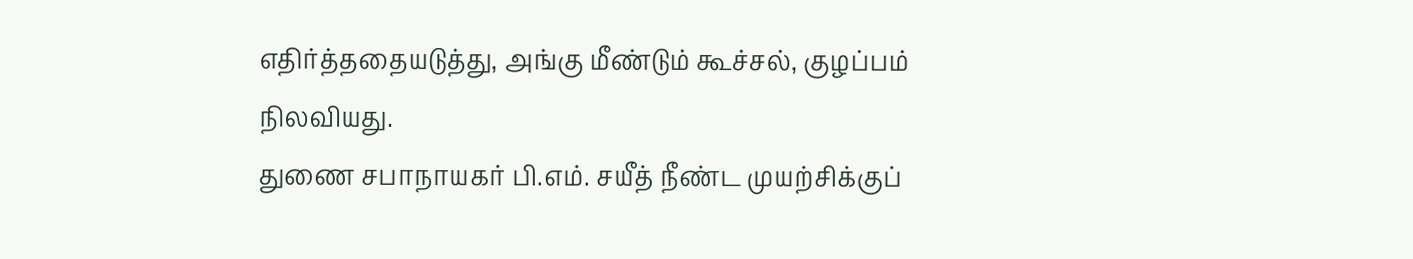எதிர்த்ததையடுத்து, அங்கு மீண்டும் கூச்சல், குழப்பம் நிலவியது.
துணை சபாநாயகர் பி.எம். சயீத் நீண்ட முயற்சிக்குப்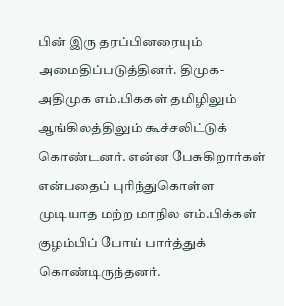பின் இரு தரப்பினரையும் அமைதிப்படுத்தினர். திமுக-அதிமுக எம்.பிககள் தமிழிலும் ஆங்கிலத்திலும் கூச்சலிட்டுக் கொண்டனர். என்ன பேசுகிறார்கள் என்பதைப் புரிந்துகொள்ள முடியாத மற்ற மாநில எம்.பிக்கள் குழம்பிப் போய் பார்த்துக் கொண்டிருந்தனர்.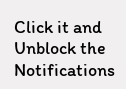Click it and Unblock the Notifications